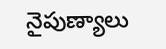నైపుణ్యాలు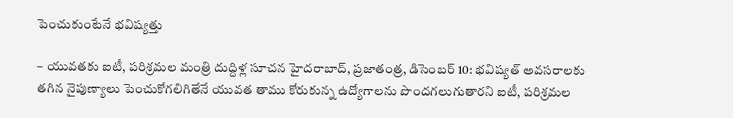పెంచుకుంటేనే భవిష్యత్తు

– యువతకు ఐటీ, పరిశ్రమల మంత్రి దుద్దిళ్ల సూచన హైదరాబాద్, ప్రజాతంత్ర, డిసెంబర్ 10: భవిష్యత్ అవసరాలకు తగిన నైపుణ్యాలు పెంచుకోగలిగితేనే యువత తాము కోరుకున్న ఉద్యోగాలను పొందగలుగుతారని ఐటీ, పరిశ్రమల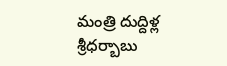మంత్రి దుద్దిళ్ల శ్రీధర్బాబు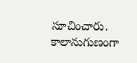సూచించారు. కాలానుగుణంగా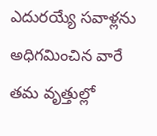ఎదురయ్యే సవాళ్లను అధిగమించిన వారే తమ వృత్తుల్లో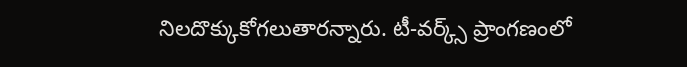నిలదొక్కుకోగలుతారన్నారు. టీ-వర్క్స్ ప్రాంగణంలో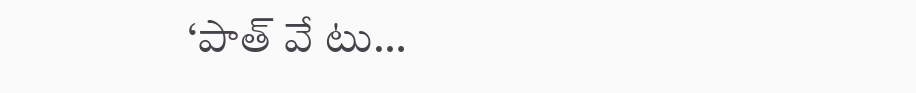‘పాత్ వే టు…